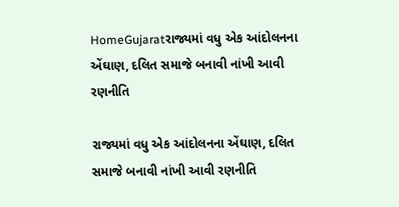HomeGujaratરાજ્યમાં વધુ એક આંદોલનના એંઘાણ, દલિત સમાજે બનાવી નાંખી આવી રણનીતિ

રાજ્યમાં વધુ એક આંદોલનના એંઘાણ, દલિત સમાજે બનાવી નાંખી આવી રણનીતિ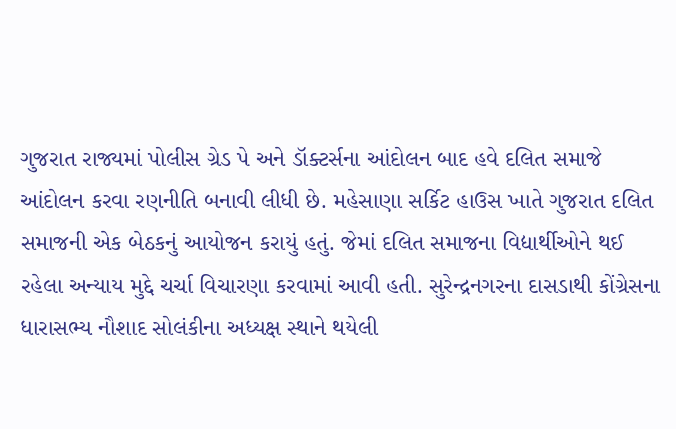ગુજરાત રાજ્યમાં પોલીસ ગ્રેડ પે અને ડૉક્ટર્સના આંદોલન બાદ હવે દલિત સમાજે આંદોલન કરવા રણનીતિ બનાવી લીધી છે. મહેસાણા સર્કિટ હાઉસ ખાતે ગુજરાત દલિત સમાજની એક બેઠકનું આયોજન કરાયું હતું. જેમાં દલિત સમાજના વિદ્યાર્થીઓને થઈ રહેલા અન્યાય મુદ્દે ચર્ચા વિચારણા કરવામાં આવી હતી. સુરેન્દ્રનગરના દાસડાથી કોંગ્રેસના ધારાસભ્ય નૌશાદ સોલંકીના અધ્યક્ષ સ્થાને થયેલી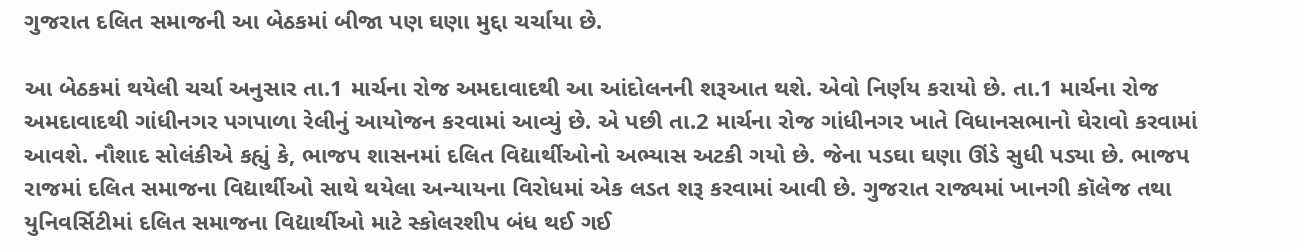ગુજરાત દલિત સમાજની આ બેઠકમાં બીજા પણ ઘણા મુદ્દા ચર્ચાયા છે.

આ બેઠકમાં થયેલી ચર્ચા અનુસાર તા.1 માર્ચના રોજ અમદાવાદથી આ આંદોલનની શરૂઆત થશે. એવો નિર્ણય કરાયો છે. તા.1 માર્ચના રોજ અમદાવાદથી ગાંધીનગર પગપાળા રેલીનું આયોજન કરવામાં આવ્યું છે. એ પછી તા.2 માર્ચના રોજ ગાંધીનગર ખાતે વિધાનસભાનો ઘેરાવો કરવામાં આવશે. નૌશાદ સોલંકીએ કહ્યું કે, ભાજપ શાસનમાં દલિત વિદ્યાર્થીઓનો અભ્યાસ અટકી ગયો છે. જેના પડઘા ઘણા ઊંડે સુધી પડ્યા છે. ભાજપ રાજમાં દલિત સમાજના વિદ્યાર્થીઓ સાથે થયેલા અન્યાયના વિરોધમાં એક લડત શરૂ કરવામાં આવી છે. ગુજરાત રાજ્યમાં ખાનગી કૉલેજ તથા યુનિવર્સિટીમાં દલિત સમાજના વિદ્યાર્થીઓ માટે સ્કોલરશીપ બંધ થઈ ગઈ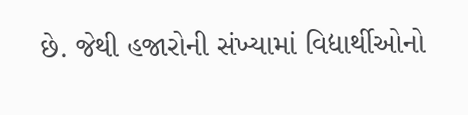છે. જેથી હજારોની સંખ્યામાં વિદ્યાર્થીઓનો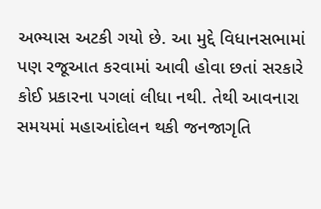અભ્યાસ અટકી ગયો છે. આ મુદ્દે વિધાનસભામાં પણ રજૂઆત કરવામાં આવી હોવા છતાં સરકારે કોઈ પ્રકારના પગલાં લીધા નથી. તેથી આવનારા સમયમાં મહાઆંદોલન થકી જનજાગૃતિ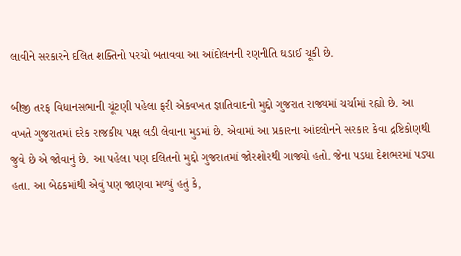લાવીને સરકારને દલિત શક્તિનો પરચો બતાવવા આ આંદોલનની રણનીતિ ઘડાઈ ચૂકી છે.

બીજી તરફ વિધાનસભાની ચૂંટણી પહેલા ફરી એકવખત જ્ઞાતિવાદનો મુદ્દો ગુજરાત રાજ્યમાં ચર્ચામાં રહ્યો છે. આ વખતે ગુજરાતમાં દરેક રાજકીય પક્ષ લડી લેવાના મુડમાં છે. એવામાં આ પ્રકારના આંદલોનને સરકાર કેવા દ્રષ્ટિકોણથી જુવે છે એ જોવાનું છે. આ પહેલા પણ દલિતનો મુદ્દો ગુજરાતમાં જોરશોરથી ગાજ્યો હતો. જેના પડધા દેશભરમાં પડ્યા હતા. આ બેઠકમાંથી એવું પણ જાણવા મળ્યું હતું કે,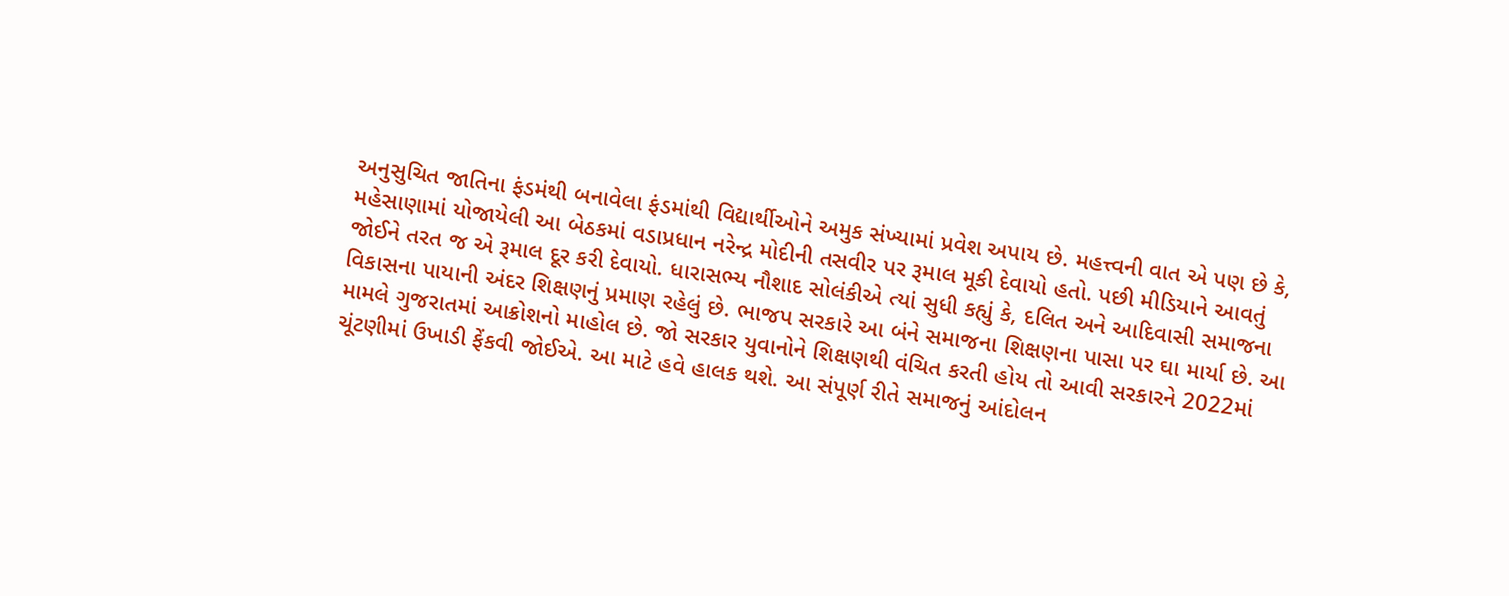અનુસુચિત જાતિના ફંડમંથી બનાવેલા ફંડમાંથી વિદ્યાર્થીઓને અમુક સંખ્યામાં પ્રવેશ અપાય છે. મહત્ત્વની વાત એ પણ છે કે, મહેસાણામાં યોજાયેલી આ બેઠકમાં વડાપ્રધાન નરેન્દ્ર મોદીની તસવીર પર રૂમાલ મૂકી દેવાયો હતો. પછી મીડિયાને આવતું જોઈને તરત જ એ રૂમાલ દૂર કરી દેવાયો. ધારાસભ્ય નૌશાદ સોલંકીએ ત્યાં સુધી કહ્યું કે, દલિત અને આદિવાસી સમાજના વિકાસના પાયાની અંદર શિક્ષણનું પ્રમાણ રહેલું છે. ભાજપ સરકારે આ બંને સમાજના શિક્ષણના પાસા પર ઘા માર્યા છે. આ મામલે ગુજરાતમાં આક્રોશનો માહોલ છે. જો સરકાર યુવાનોને શિક્ષણથી વંચિત કરતી હોય તો આવી સરકારને 2022માં ચૂંટણીમાં ઉખાડી ફેંકવી જોઈએ. આ માટે હવે હાલક થશે. આ સંપૂર્ણ રીતે સમાજનું આંદોલન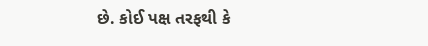છે. કોઈ પક્ષ તરફથી કે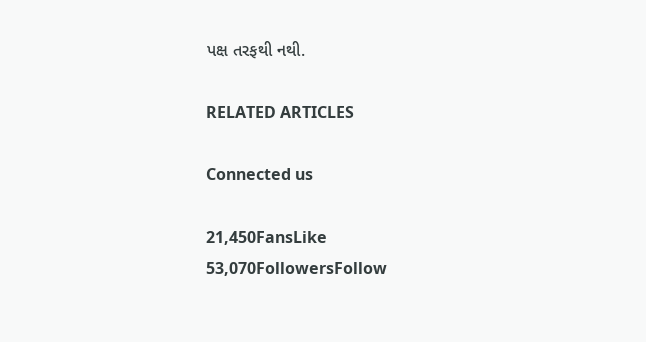પક્ષ તરફથી નથી.

RELATED ARTICLES

Connected us

21,450FansLike
53,070FollowersFollow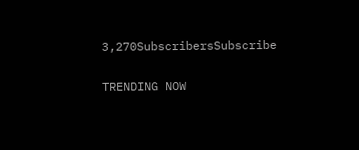3,270SubscribersSubscribe

TRENDING NOW